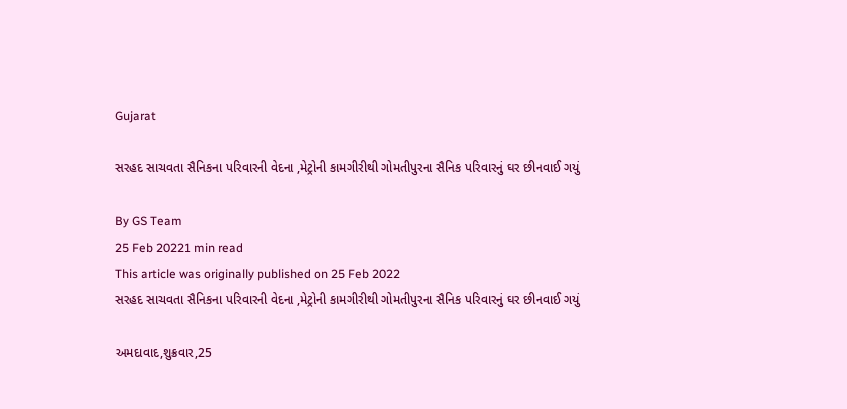Gujarat

સરહદ સાચવતા સૈનિકના પરિવારની વેદના ,મેટ્રોની કામગીરીથી ગોમતીપુરના સૈનિક પરિવારનું ઘર છીનવાઈ ગયું

By GS Team
25 Feb 20221 min read
This article was originally published on 25 Feb 2022
સરહદ સાચવતા સૈનિકના પરિવારની વેદના ,મેટ્રોની કામગીરીથી ગોમતીપુરના સૈનિક પરિવારનું ઘર છીનવાઈ ગયું

અમદાવાદ,શુક્રવાર,25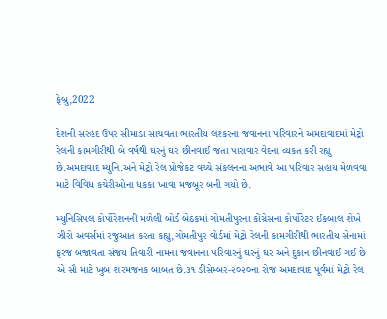ફેબ્રુ,2022

દેશની સરહદ ઉપર સીમાડા સાચવતા ભારતીય લશ્કરના જવાનના પરિવારને અમદાવાદમાં મેટ્રો રેલની કામગીરીથી બે વર્ષથી ઘરનું ઘર છીનવાઈ જતા પારાવાર વેદના વ્યકત કરી રહ્યુ છે.અમદાવાદ મ્યુનિ.અને મેટ્રો રેલ પ્રોજેકટ વચ્ચે સંકલનના અભાવે આ પરિવાર સહાય મેળવવા માટે વિવિધ કચેરીઓના ધકકા ખાવા મજબૂર બની ગયો છે.

મ્યુનિસિપલ કોર્પોરેશનની મળેલી બોર્ડ બેઠકમાં ગોમતીપુરના કોંગ્રેસના કોર્પોરેટર ઈકબાલ શેખે ઝીરો અવર્સમાં રજુઆત કરતા કહ્યુ,ગોમતીપુર વોર્ડમાં મેટ્રો રેલની કામગીરીથી ભારતીય સેનામાં ફરજ બજાવતા સંજય તિવારી નામના જવાનના પરિવારનું ઘરનું ઘર અને દુકાન છીનવાઈ ગઈ છે એ સૌ માટે ખુબ શરમજનક બાબત છે.૩૧ ડીસેમ્બર-૨૦૨૦ના રોજ અમદાવાદ પૂર્વમાં મેટ્રો રેલ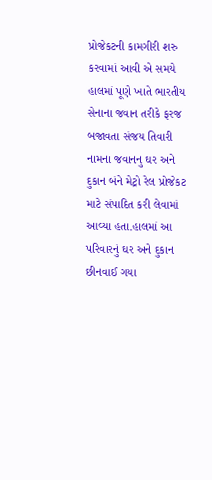પ્રોજેકટની કામગીરી શરુ કરવામાં આવી એ સમયે હાલમાં પૂણે ખાતે ભારતીય સેનાના જવાન તરીકે ફરજ બજાવતા સંજય તિવારી નામના જવાનનુ ઘર અને દુકાન બંને મેટ્રો રેલ પ્રોજેકટ માટે સંપાદિત કરી લેવામાં આવ્યા હતા.હાલમાં આ પરિવારનું ઘર અને દુકાન છીનવાઈ ગયા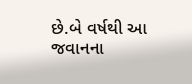છે.બે વર્ષથી આ જવાનના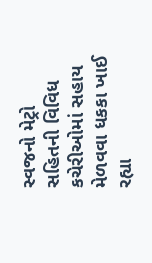સ્વજનો મેટ્રો સહિતની વિવિધ કચેરીઓમાં સહાય મેળવવા ધકકા ખાઈ રહ્યા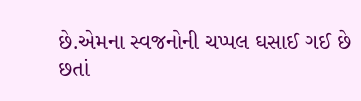છે.એમના સ્વજનોની ચપ્પલ ઘસાઈ ગઈ છે છતાં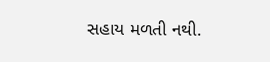સહાય મળતી નથી.